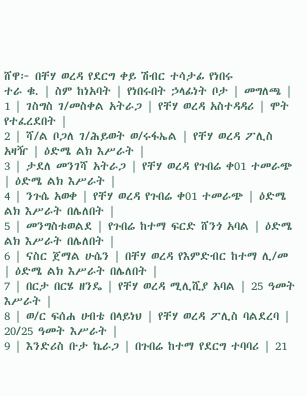ሸዋ፦ በቸሃ ወረዳ የደርግ ቀይ ሽብር ተሳታፊ የነበሩ
ተራ ቁ. | ስም ከነአባት | የነበሩበት ኃላፊነት ቦታ | መግለጫ |
1 | ገስግስ ገ/መስቀል አትራጋ | የቸሃ ወረዳ አስተዳዳሪ | ሞት የተፈረደበት |
2 | ሻ/ል ቦጋለ ገ/ሕይወት ወ/ሩፋኤል | የቸሃ ወረዳ ፖሊስ አዛዥ | ዕድሜ ልክ እሥራት |
3 | ታደለ መንገሻ አትራጋ | የቸሃ ወረዳ የጉበሬ ቀ01 ተመራጭ | ዕድሜ ልክ እሥራት |
4 | ንጉሴ አወቀ | የቸሃ ወረዳ የጉበሬ ቀ01 ተመራጭ | ዕድሜ ልክ እሥራት በሌለበት |
5 | መንግስቱወልደ | የጉበሬ ከተማ ፍርድ ሸንጎ አባል | ዕድሜ ልክ እሥራት በሌለበት |
6 | ናስር ጀማል ሁሴን | በቸሃ ወረዳ የእምድብር ከተማ ሊ/መ | ዕድሜ ልክ እሥራት በሌለበት |
7 | በርታ በርሄ ዘንዴ | የቸሃ ወረዳ ሚሊሺያ አባል | 25 ዓመት እሥራት |
8 | ወ/ር ፍሰሐ ሀብቴ በላይነህ | የቸሃ ወረዳ ፖሊስ ባልደረባ | 20/25 ዓመት እሥራት |
9 | እንድሪስ ቡታ ኬራጋ | በጉበሬ ከተማ የደርግ ተባባሪ | 21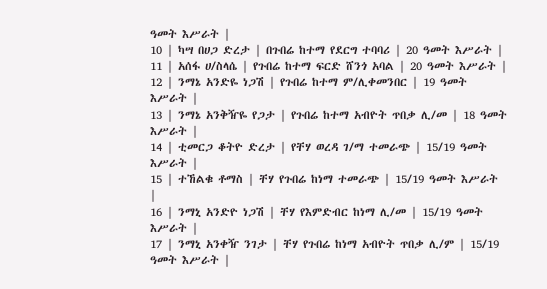ዓመት እሥራት |
10 | ካሣ በሀጋ ድረታ | በጉበሬ ከተማ የደርግ ተባባሪ | 20 ዓመት እሥራት |
11 | አሰፋ ሀ/ስላሴ | የጉበሬ ከተማ ፍርድ ሸንጎ አባል | 20 ዓመት እሥራት |
12 | ንማኔ አንድዬ ነጋሽ | የጉበሬ ከተማ ም/ሊቀመንበር | 19 ዓመት እሥራት |
13 | ንማኔ አንቅዥዬ የጋታ | የጉበሬ ከተማ አብዮት ጥበቃ ሊ/መ | 18 ዓመት እሥራት |
14 | ቲመርጋ ቆትዮ ድረታ | የቸሃ ወረዳ ገ/ማ ተመራጭ | 15/19 ዓመት እሥራት |
15 | ተኸልቁ ቶማስ | ቸሃ የጉበሬ ከነማ ተመራጭ | 15/19 ዓመት እሥራት |
16 | ንማኒ አንድዮ ነጋሽ | ቸሃ የእምድብር ከነማ ሊ/መ | 15/19 ዓመት እሥራት |
17 | ንማኒ አንቀዥ ንገታ | ቸሃ የጉበሬ ከነማ አብዮት ጥበቃ ሊ/ም | 15/19 ዓመት እሥራት |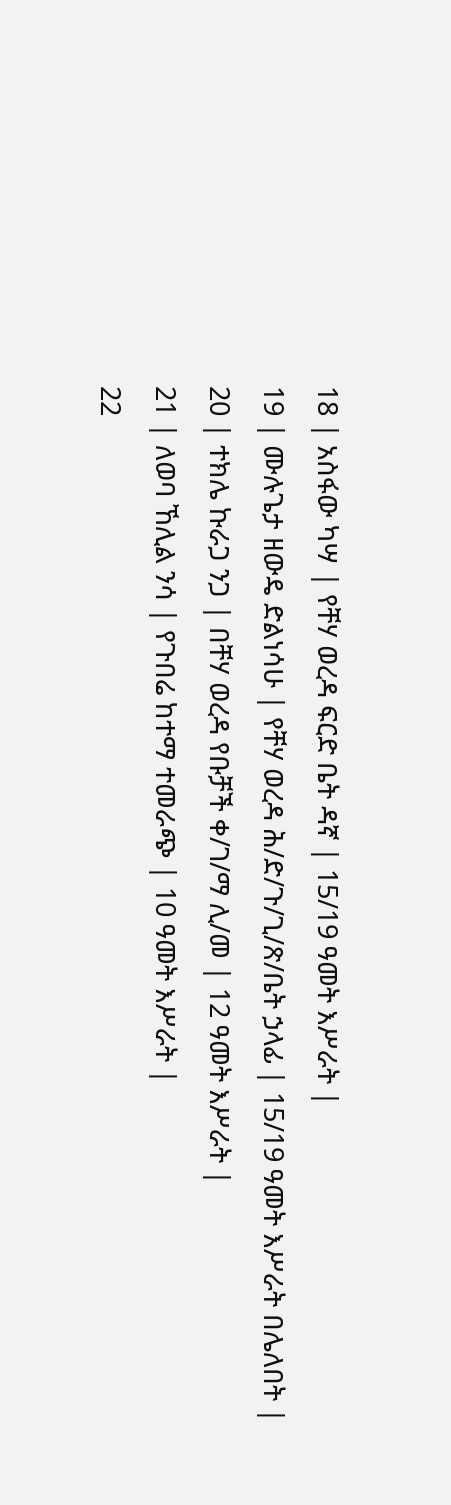18 | አስፋው ካሣ | የቸሃ ወረዳ ፍርድ ቤት ዳኛ | 15/19 ዓመት እሥራት |
19 | ሙሉጌታ ዘውዴ ድልነሳሁ | የቸሃ ወረዳ ሕ/ድ/ጉ/ጊ/ጽ/ቤት ኃላፊ | 15/19 ዓመት እሥራት በሌለበት |
20 | ተክሌ ኩራጋ ንጋ | በቸሃ ወረዳ የቡቻች ቀ/ገ/ማ ሊ/መ | 12 ዓመት እሥራት |
21 | ለወባ ኸሊል ንሳ | የጉበሬ ከተማ ተመራጭ | 10 ዓመት እሥራት |
22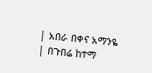| አበራ በቀና አማንዬ | በጉበሬ ከተማ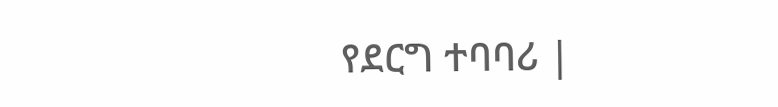የደርግ ተባባሪ |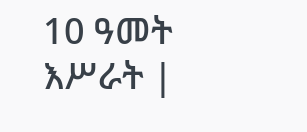10 ዓመት እሥራት |